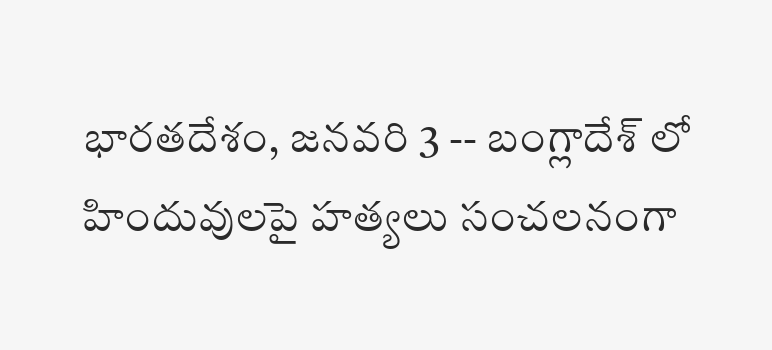భారతదేశం, జనవరి 3 -- బంగ్లాదేశ్ లో హిందువులపై హత్యలు సంచలనంగా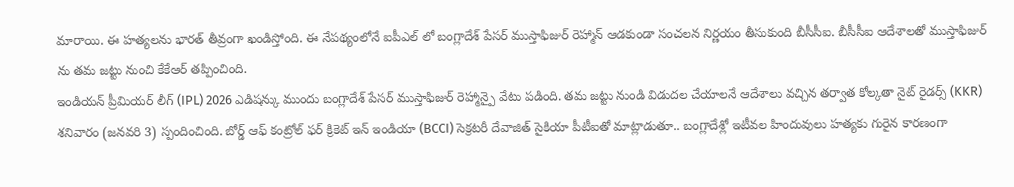మారాయి. ఈ హత్యలను భారత్ తీవ్రంగా ఖండిస్తోంది. ఈ నేపథ్యంలోనే ఐపీఎల్ లో బంగ్లాదేశ్ పేసర్ ముస్తాఫిజుర్ రెహ్మాన్ ఆడకుండా సంచలన నిర్ణయం తీసుకుంది బీసీసీఐ. బీసీసీఐ ఆదేశాలతో ముస్తాఫిజుర్ ను తమ జట్టు నుంచి కేకేఆర్ తప్పించింది.
ఇండియన్ ప్రీమియర్ లీగ్ (IPL) 2026 ఎడిషన్కు ముందు బంగ్లాదేశ్ పేసర్ ముస్తాఫిజుర్ రెహ్మాన్పై వేటు పడింది. తమ జట్టు నుండి విడుదల చేయాలనే ఆదేశాలు వచ్చిన తర్వాత కోల్కతా నైట్ రైడర్స్ (KKR) శనివారం (జనవరి 3) స్పందించింది. బోర్డ్ ఆఫ్ కంట్రోల్ ఫర్ క్రికెట్ ఇన్ ఇండియా (BCCI) సెక్రటరీ దేవాజిత్ సైకియా పీటీఐతో మాట్లాడుతూ.. బంగ్లాదేశ్లో ఇటీవల హిందువులు హత్యకు గురైన కారణంగా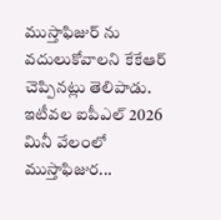ముస్తాఫిజుర్ ను వదులుకోవాలని కేకేఆర్ చెప్పినట్లు తెలిపాడు.
ఇటీవల ఐపీఎల్ 2026 మినీ వేలంలో ముస్తాఫిజుర...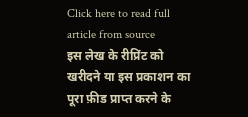Click here to read full article from source
इस लेख के रीप्रिंट को खरीदने या इस प्रकाशन का पूरा फ़ीड प्राप्त करने के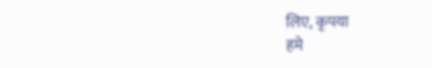लिए, कृपया
हमे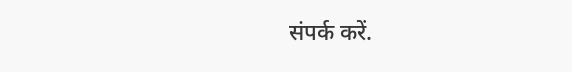संपर्क करें.